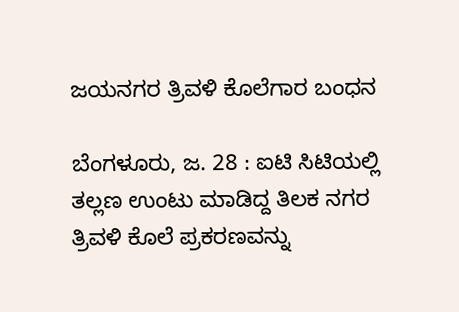ಜಯನಗರ ತ್ರಿವಳಿ ಕೊಲೆಗಾರ ಬಂಧನ

ಬೆಂಗಳೂರು, ಜ. 28 : ಐಟಿ ಸಿಟಿಯಲ್ಲಿ ತಲ್ಲಣ ಉಂಟು ಮಾಡಿದ್ದ ತಿಲಕ ನಗರ ತ್ರಿವಳಿ ಕೊಲೆ ಪ್ರಕರಣವನ್ನು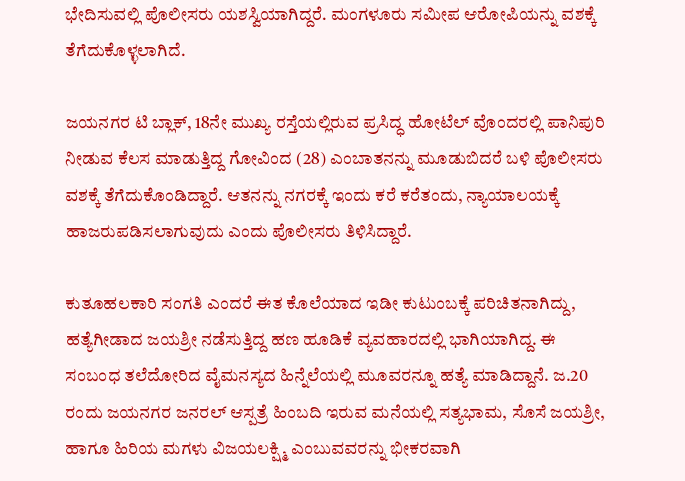ಭೇದಿಸುವಲ್ಲಿ ಪೊಲೀಸರು ಯಶಸ್ವಿಯಾಗಿದ್ದರೆ. ಮಂಗಳೂರು ಸಮೀಪ ಆರೋಪಿಯನ್ನು ವಶಕ್ಕೆ ತೆಗೆದುಕೊಳ್ಳಲಾಗಿದೆ.

ಜಯನಗರ ಟಿ ಬ್ಲಾಕ್, 18ನೇ ಮುಖ್ಯ ರಸ್ತೆಯಲ್ಲಿರುವ ಪ್ರಸಿದ್ಧ ಹೋಟೆಲ್ ವೊಂದರಲ್ಲಿ ಪಾನಿಪುರಿ ನೀಡುವ ಕೆಲಸ ಮಾಡುತ್ತಿದ್ದ ಗೋವಿಂದ (28) ಎಂಬಾತನನ್ನು ಮೂಡುಬಿದರೆ ಬಳಿ ಪೊಲೀಸರು ವಶಕ್ಕೆ ತೆಗೆದುಕೊಂಡಿದ್ದಾರೆ. ಆತನನ್ನು ನಗರಕ್ಕೆ ಇಂದು ಕರೆ ಕರೆತಂದು, ನ್ಯಾಯಾಲಯಕ್ಕೆ ಹಾಜರುಪಡಿಸಲಾಗುವುದು ಎಂದು ಪೊಲೀಸರು ತಿಳಿಸಿದ್ದಾರೆ.

ಕುತೂಹಲಕಾರಿ ಸಂಗತಿ ಎಂದರೆ ಈತ ಕೊಲೆಯಾದ ಇಡೀ ಕುಟುಂಬಕ್ಕೆ ಪರಿಚಿತನಾಗಿದ್ದು, ಹತ್ಯೆಗೀಡಾದ ಜಯಶ್ರೀ ನಡೆಸುತ್ತಿದ್ದ ಹಣ ಹೂಡಿಕೆ ವ್ಯವಹಾರದಲ್ಲಿ ಭಾಗಿಯಾಗಿದ್ದ. ಈ ಸಂಬಂಧ ತಲೆದೋರಿದ ವೈಮನಸ್ಯದ ಹಿನ್ನೆಲೆಯಲ್ಲಿ ಮೂವರನ್ನೂ ಹತ್ಯೆ ಮಾಡಿದ್ದಾನೆ. ಜ.20 ರಂದು ಜಯನಗರ ಜನರಲ್ ಆಸ್ಪತ್ರೆ ಹಿಂಬದಿ ಇರುವ ಮನೆಯಲ್ಲಿ ಸತ್ಯಭಾಮ, ಸೊಸೆ ಜಯಶ್ರೀ, ಹಾಗೂ ಹಿರಿಯ ಮಗಳು ವಿಜಯಲಕ್ಷ್ಮಿ ಎಂಬುವವರನ್ನು ಭೀಕರವಾಗಿ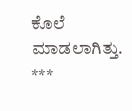ಕೊಲೆ ಮಾಡಲಾಗಿತ್ತು.
***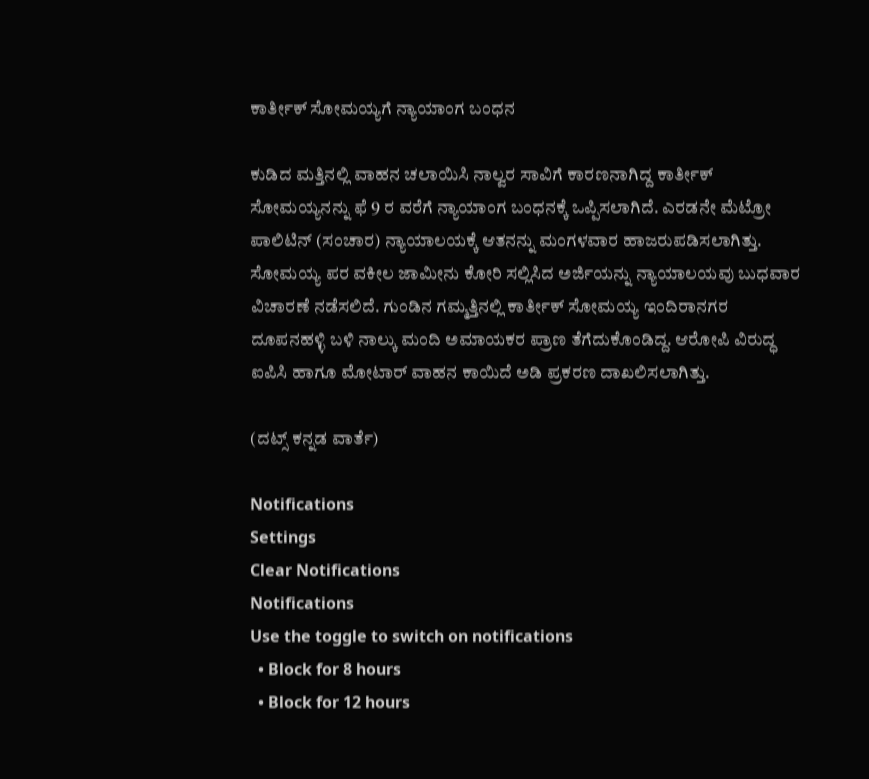ಕಾರ್ತೀಕ್ ಸೋಮಯ್ಯಗೆ ನ್ಯಾಯಾಂಗ ಬಂಧನ

ಕುಡಿದ ಮತ್ತಿನಲ್ಲಿ ವಾಹನ ಚಲಾಯಿಸಿ ನಾಲ್ವರ ಸಾವಿಗೆ ಕಾರಣನಾಗಿದ್ದ ಕಾರ್ತೀಕ್ ಸೋಮಯ್ಯನನ್ನು ಫೆ 9 ರ ವರೆಗೆ ನ್ಯಾಯಾಂಗ ಬಂಧನಕ್ಕೆ ಒಪ್ಪಿಸಲಾಗಿದೆ. ಎರಡನೇ ಮೆಟ್ರೋ ಪಾಲಿಟಿನ್ (ಸಂಚಾರ) ನ್ಯಾಯಾಲಯಕ್ಕೆ ಆತನನ್ನು ಮಂಗಳವಾರ ಹಾಜರುಪಡಿಸಲಾಗಿತ್ತು. ಸೋಮಯ್ಯ ಪರ ವಕೀಲ ಜಾಮೀನು ಕೋರಿ ಸಲ್ಲಿಸಿದ ಅರ್ಜಿಯನ್ನು ನ್ಯಾಯಾಲಯವು ಬುಧವಾರ ವಿಚಾರಣೆ ನಡೆಸಲಿದೆ. ಗುಂಡಿನ ಗಮ್ಮತ್ತಿನಲ್ಲಿ ಕಾರ್ತೀಕ್ ಸೋಮಯ್ಯ ಇಂದಿರಾನಗರ ದೂಪನಹಳ್ಳಿ ಬಳಿ ನಾಲ್ಕು ಮಂದಿ ಅಮಾಯಕರ ಪ್ರಾಣ ತೆಗೆದುಕೊಂಡಿದ್ದ. ಆರೋಪಿ ವಿರುದ್ಧ ಐಪಿಸಿ ಹಾಗೂ ಮೋಟಾರ್ ವಾಹನ ಕಾಯಿದೆ ಅಡಿ ಪ್ರಕರಣ ದಾಖಲಿಸಲಾಗಿತ್ತು.

(ದಟ್ಸ್ ಕನ್ನಡ ವಾರ್ತೆ)

Notifications
Settings
Clear Notifications
Notifications
Use the toggle to switch on notifications
  • Block for 8 hours
  • Block for 12 hours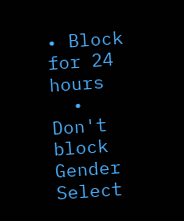• Block for 24 hours
  • Don't block
Gender
Select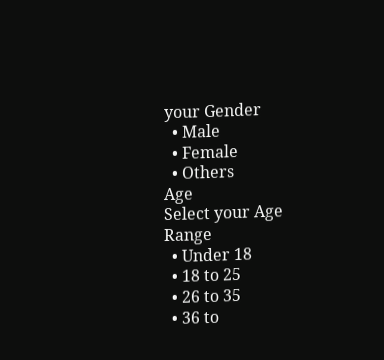your Gender
  • Male
  • Female
  • Others
Age
Select your Age Range
  • Under 18
  • 18 to 25
  • 26 to 35
  • 36 to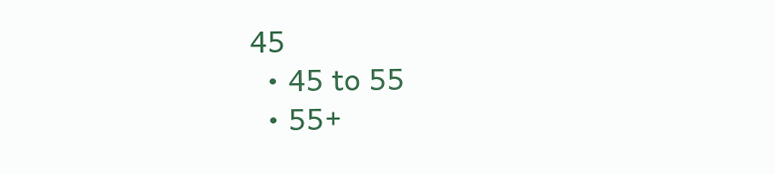45
  • 45 to 55
  • 55+